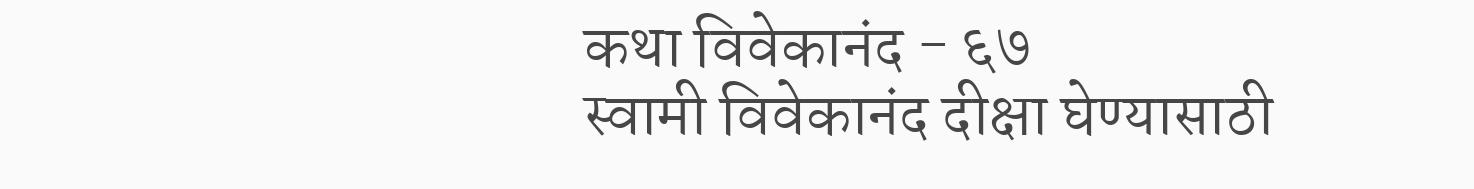कथा विवेकानंद - ६७
स्वामी विवेकानंद दीक्षा घेण्यासाठी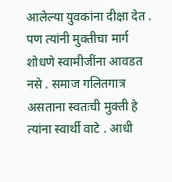आलेल्या युवकांना दीक्षा देत . पण त्यांनी मुक्तीचा मार्ग शोधणे स्वामीजींना आवडत नसे . समाज गलितगात्र असताना स्वतःची मुक्ती हे त्यांना स्वार्थी वाटे . आधी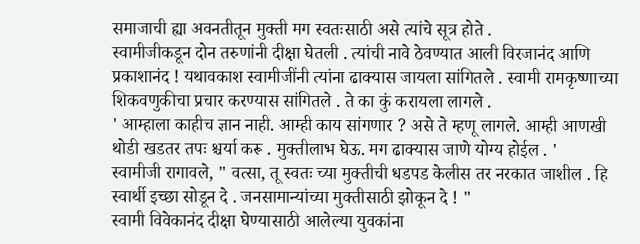समाजाची ह्या अवनतीतून मुक्ती मग स्वतःसाठी असे त्यांचे सूत्र होते .
स्वामीजीकडून दोन तरुणांनी दीक्षा घेतली . त्यांची नावे ठेवण्यात आली विरजानंद आणि प्रकाशानंद ! यथावकाश स्वामीजींनी त्यांना ढाक्यास जायला सांगितले . स्वामी रामकृष्णाच्या शिकवणुकीचा प्रचार करण्यास सांगितले . ते का कुं करायला लागले .
' आम्हाला काहीच ज्ञान नाही. आम्ही काय सांगणार ? असे ते म्हणू लागले. आम्ही आणखी थोडी खडतर तपः श्चर्या करू . मुक्तीलाभ घेऊ. मग ढाक्यास जाणे योग्य होईल . '
स्वामीजी रागावले, " वत्सा, तू स्वतः च्या मुक्तीची धडपड केलीस तर नरकात जाशील . हि स्वार्थी इच्छा सोडून दे . जनसामान्यांच्या मुक्तीसाठी झोकून दे ! "
स्वामी विवेकानंद दीक्षा घेण्यासाठी आलेल्या युवकांना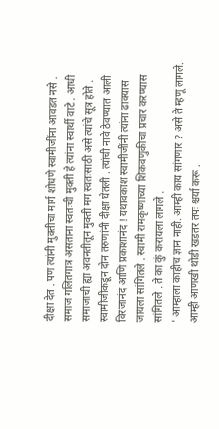दीक्षा देत . पण त्यांनी मुक्तीचा मार्ग शोधणे स्वामीजींना आवडत नसे . समाज गलितगात्र असताना स्वतःची मुक्ती हे त्यांना स्वार्थी वाटे . आधी समाजाची ह्या अवनतीतून मुक्ती मग स्वतःसाठी असे त्यांचे सूत्र होते .
स्वामीजीकडून दोन तरुणांनी दीक्षा घेतली . त्यांची नावे ठेवण्यात आली विरजानंद आणि प्रकाशानंद ! यथावकाश स्वामीजींनी त्यांना ढाक्यास जायला सांगितले . स्वामी रामकृष्णाच्या शिकवणुकीचा प्रचार करण्यास सांगितले . ते का कुं करायला लागले .
' आम्हाला काहीच ज्ञान नाही. आम्ही काय सांगणार ? असे ते म्हणू लागले. आम्ही आणखी थोडी खडतर तपः श्चर्या करू .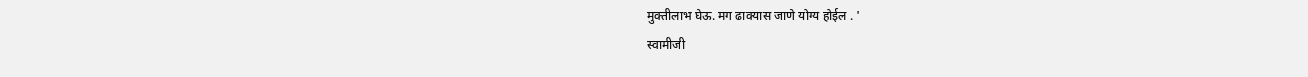मुक्तीलाभ घेऊ. मग ढाक्यास जाणे योग्य होईल . '
स्वामीजी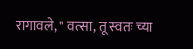रागावले, " वत्सा, तू स्वतः च्या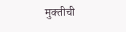मुक्तीची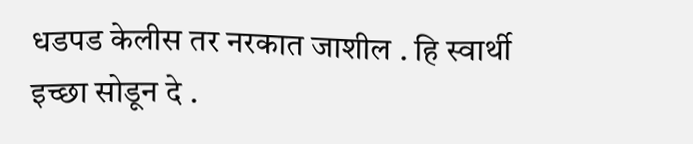धडपड केलीस तर नरकात जाशील . हि स्वार्थी इच्छा सोडून दे .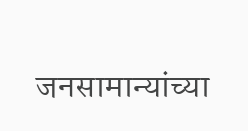जनसामान्यांच्या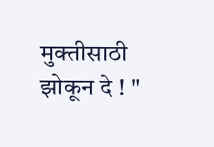मुक्तीसाठी झोकून दे ! "